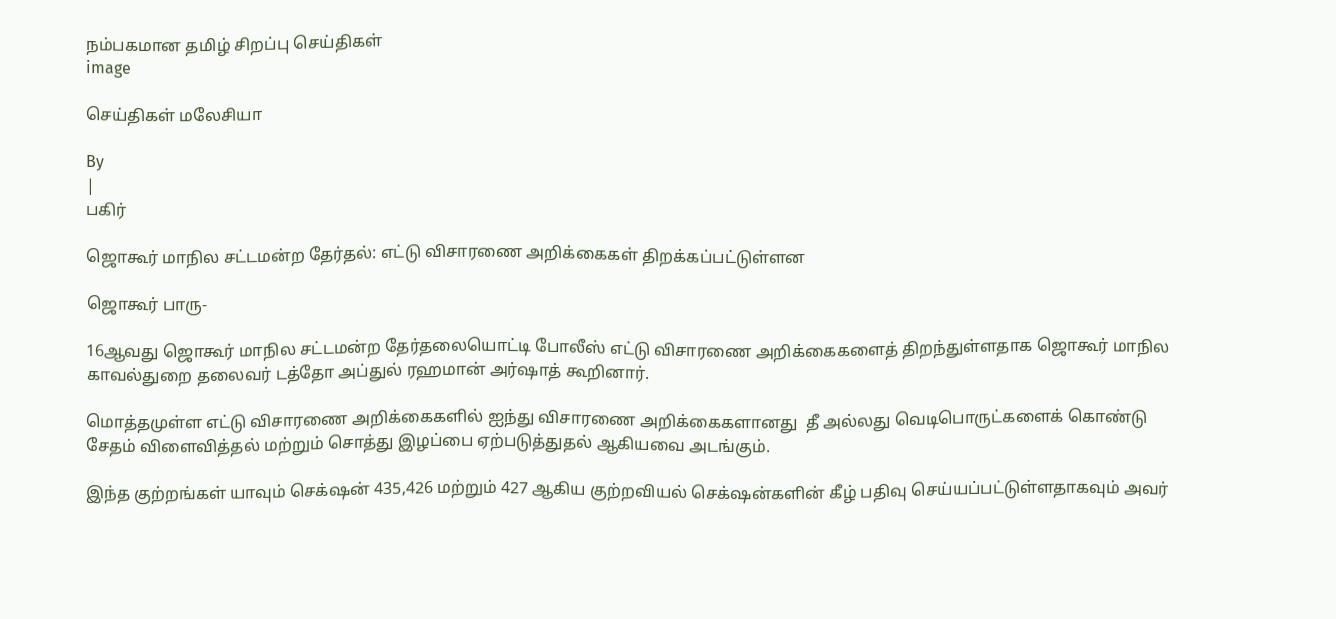நம்பகமான தமிழ் சிறப்பு செய்திகள்
image

செய்திகள் மலேசியா

By
|
பகிர்

ஜொகூர் மாநில சட்டமன்ற தேர்தல்: எட்டு விசாரணை அறிக்கைகள் திறக்கப்பட்டுள்ளன

ஜொகூர் பாரு-

16ஆவது ஜொகூர் மாநில சட்டமன்ற தேர்தலையொட்டி போலீஸ் எட்டு விசாரணை அறிக்கைகளைத் திறந்துள்ளதாக ஜொகூர் மாநில காவல்துறை தலைவர் டத்தோ அப்துல் ரஹமான் அர்ஷாத் கூறினார்.

மொத்தமுள்ள எட்டு விசாரணை அறிக்கைகளில் ஐந்து விசாரணை அறிக்கைகளானது  தீ அல்லது வெடிபொருட்களைக் கொண்டு சேதம் விளைவித்தல் மற்றும் சொத்து இழப்பை ஏற்படுத்துதல் ஆகியவை அடங்கும்.

இந்த குற்றங்கள் யாவும் செக்‌ஷன் 435,426 மற்றும் 427 ஆகிய குற்றவியல் செக்‌ஷன்களின் கீழ் பதிவு செய்யப்பட்டுள்ளதாகவும் அவர்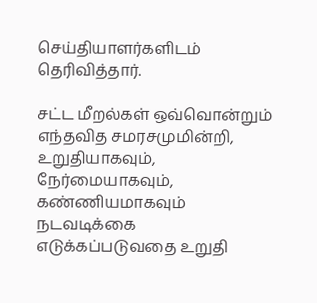செய்தியாளர்களிடம் தெரிவித்தார்.

சட்ட மீறல்கள் ஒவ்வொன்றும் எந்தவித சமரசமுமின்றி, உறுதியாகவும், நேர்மையாகவும், கண்ணியமாகவும் நடவடிக்கை எடுக்கப்படுவதை உறுதி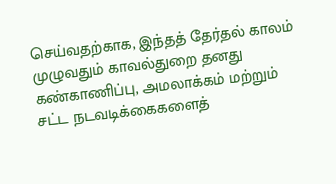செய்வதற்காக, இந்தத் தேர்தல் காலம் முழுவதும் காவல்துறை தனது கண்காணிப்பு, அமலாக்கம் மற்றும் சட்ட நடவடிக்கைகளைத்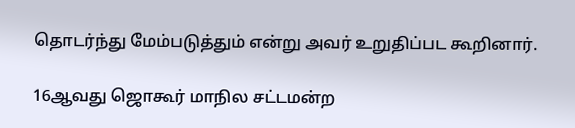தொடர்ந்து மேம்படுத்தும் என்று அவர் உறுதிப்பட கூறினார்.

16ஆவது ஜொகூர் மாநில சட்டமன்ற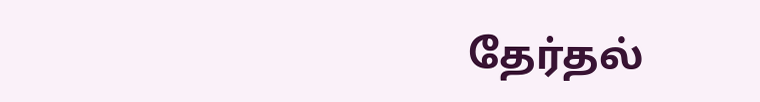தேர்தல்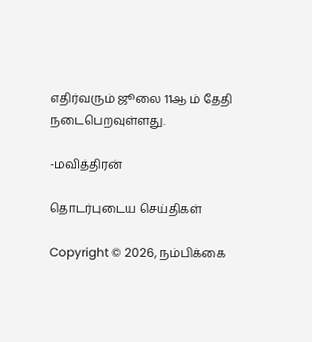எதிர்வரும் ஜூலை 11ஆ ம் தேதி நடைபெறவுள்ளது.

-மவித்திரன்

தொடர்புடைய செய்திகள்

Copyright © 2026, நம்பிக்கை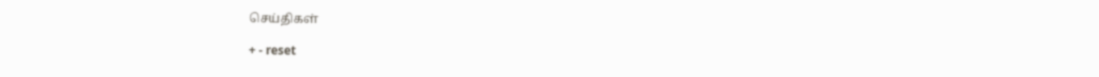செய்திகள்

+ - reset